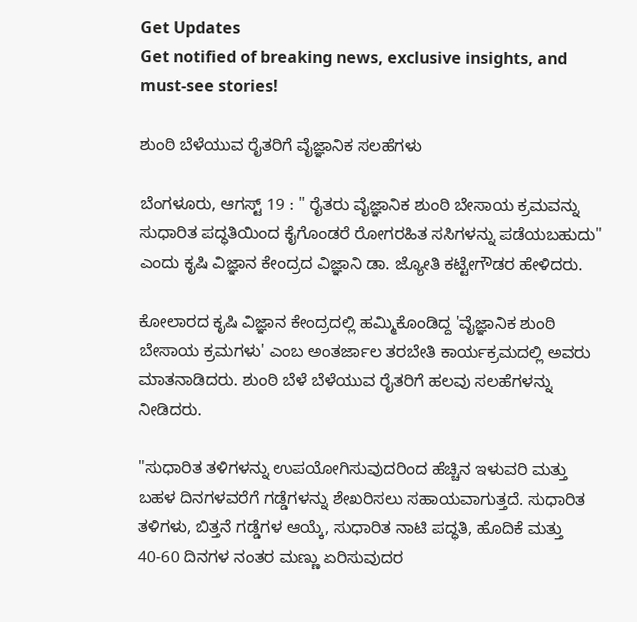Get Updates
Get notified of breaking news, exclusive insights, and must-see stories!

ಶುಂಠಿ ಬೆಳೆಯುವ ರೈತರಿಗೆ ವೈಜ್ಞಾನಿಕ ಸಲಹೆಗಳು

ಬೆಂಗಳೂರು, ಆಗಸ್ಟ್ 19 : " ರೈತರು ವೈಜ್ಞಾನಿಕ ಶುಂಠಿ ಬೇಸಾಯ ಕ್ರಮವನ್ನು ಸುಧಾರಿತ ಪದ್ಧತಿಯಿಂದ ಕೈಗೊಂಡರೆ ರೋಗರಹಿತ ಸಸಿಗಳನ್ನು ಪಡೆಯಬಹುದು" ಎಂದು ಕೃಷಿ ವಿಜ್ಞಾನ ಕೇಂದ್ರದ ವಿಜ್ಞಾನಿ ಡಾ. ಜ್ಯೋತಿ ಕಟ್ಟೇಗೌಡರ ಹೇಳಿದರು.

ಕೋಲಾರದ ಕೃಷಿ ವಿಜ್ಞಾನ ಕೇಂದ್ರದಲ್ಲಿ ಹಮ್ಮಿಕೊಂಡಿದ್ದ 'ವೈಜ್ಞಾನಿಕ ಶುಂಠಿ ಬೇಸಾಯ ಕ್ರಮಗಳು' ಎಂಬ ಅಂತರ್ಜಾಲ ತರಬೇತಿ ಕಾರ್ಯಕ್ರಮದಲ್ಲಿ ಅವರು ಮಾತನಾಡಿದರು. ಶುಂಠಿ ಬೆಳೆ ಬೆಳೆಯುವ ರೈತರಿಗೆ ಹಲವು ಸಲಹೆಗಳನ್ನು ನೀಡಿದರು.

"ಸುಧಾರಿತ ತಳಿಗಳನ್ನು ಉಪಯೋಗಿಸುವುದರಿಂದ ಹೆಚ್ಚಿನ ಇಳುವರಿ ಮತ್ತು ಬಹಳ ದಿನಗಳವರೆಗೆ ಗಡ್ಡೆಗಳನ್ನು ಶೇಖರಿಸಲು ಸಹಾಯವಾಗುತ್ತದೆ. ಸುಧಾರಿತ ತಳಿಗಳು, ಬಿತ್ತನೆ ಗಡ್ಡೆಗಳ ಆಯ್ಕೆ, ಸುಧಾರಿತ ನಾಟಿ ಪದ್ಧತಿ, ಹೊದಿಕೆ ಮತ್ತು 40-60 ದಿನಗಳ ನಂತರ ಮಣ್ಣು ಏರಿಸುವುದರ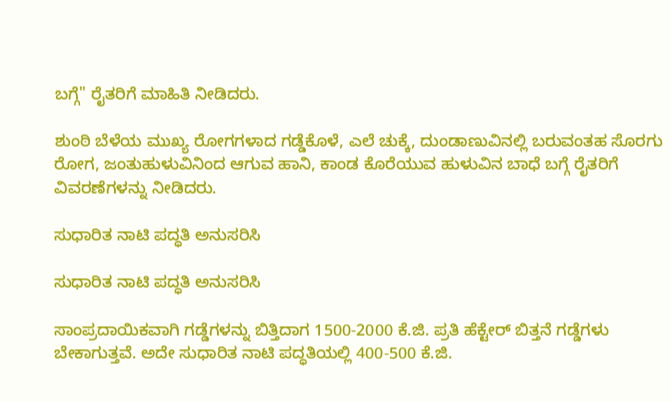ಬಗ್ಗೆ" ರೈತರಿಗೆ ಮಾಹಿತಿ ನೀಡಿದರು.

ಶುಂಠಿ ಬೆಳೆಯ ಮುಖ್ಯ ರೋಗಗಳಾದ ಗಡ್ಡೆಕೊಳೆ, ಎಲೆ ಚುಕ್ಕೆ, ದುಂಡಾಣುವಿನಲ್ಲಿ ಬರುವಂತಹ ಸೊರಗು ರೋಗ, ಜಂತುಹುಳುವಿನಿಂದ ಆಗುವ ಹಾನಿ, ಕಾಂಡ ಕೊರೆಯುವ ಹುಳುವಿನ ಬಾಧೆ ಬಗ್ಗೆ ರೈತರಿಗೆ ವಿವರಣೆಗಳನ್ನು ನೀಡಿದರು.

ಸುಧಾರಿತ ನಾಟಿ ಪದ್ಧತಿ ಅನುಸರಿಸಿ

ಸುಧಾರಿತ ನಾಟಿ ಪದ್ಧತಿ ಅನುಸರಿಸಿ

ಸಾಂಪ್ರದಾಯಿಕವಾಗಿ ಗಡ್ಡೆಗಳನ್ನು ಬಿತ್ತಿದಾಗ 1500-2000 ಕೆ.ಜಿ. ಪ್ರತಿ ಹೆಕ್ಟೇರ್ ಬಿತ್ತನೆ ಗಡ್ಡೆಗಳು ಬೇಕಾಗುತ್ತವೆ. ಅದೇ ಸುಧಾರಿತ ನಾಟಿ ಪದ್ಧತಿಯಲ್ಲಿ 400-500 ಕೆ.ಜಿ.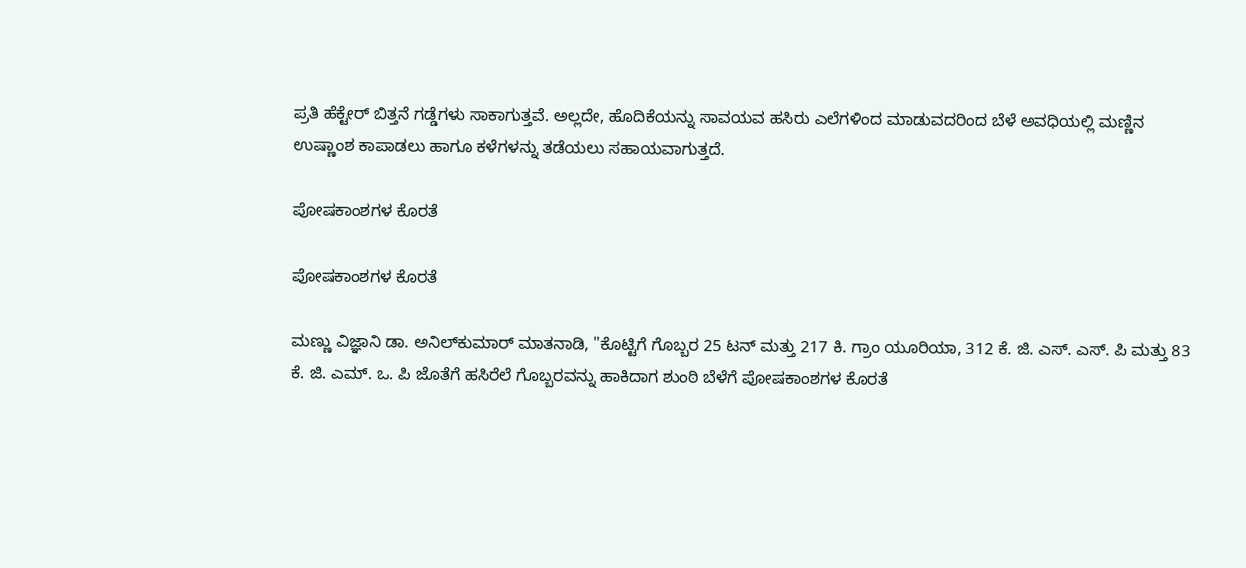ಪ್ರತಿ ಹೆಕ್ಟೇರ್‌ ಬಿತ್ತನೆ ಗಡ್ಡೆಗಳು ಸಾಕಾಗುತ್ತವೆ. ಅಲ್ಲದೇ, ಹೊದಿಕೆಯನ್ನು ಸಾವಯವ ಹಸಿರು ಎಲೆಗಳಿಂದ ಮಾಡುವದರಿಂದ ಬೆಳೆ ಅವಧಿಯಲ್ಲಿ ಮಣ್ಣಿನ ಉಷ್ಣಾಂಶ ಕಾಪಾಡಲು ಹಾಗೂ ಕಳೆಗಳನ್ನು ತಡೆಯಲು ಸಹಾಯವಾಗುತ್ತದೆ.

ಪೋಷಕಾಂಶಗಳ ಕೊರತೆ

ಪೋಷಕಾಂಶಗಳ ಕೊರತೆ

ಮಣ್ಣು ವಿಜ್ಞಾನಿ ಡಾ. ಅನಿಲ್‍ಕುಮಾರ್ ಮಾತನಾಡಿ, "ಕೊಟ್ಟಿಗೆ ಗೊಬ್ಬರ 25 ಟನ್ ಮತ್ತು 217 ಕಿ. ಗ್ರಾಂ ಯೂರಿಯಾ, 312 ಕೆ. ಜಿ. ಎಸ್. ಎಸ್. ಪಿ ಮತ್ತು 83 ಕೆ. ಜಿ. ಎಮ್. ಒ. ಪಿ ಜೊತೆಗೆ ಹಸಿರೆಲೆ ಗೊಬ್ಬರವನ್ನು ಹಾಕಿದಾಗ ಶುಂಠಿ ಬೆಳೆಗೆ ಪೋಷಕಾಂಶಗಳ ಕೊರತೆ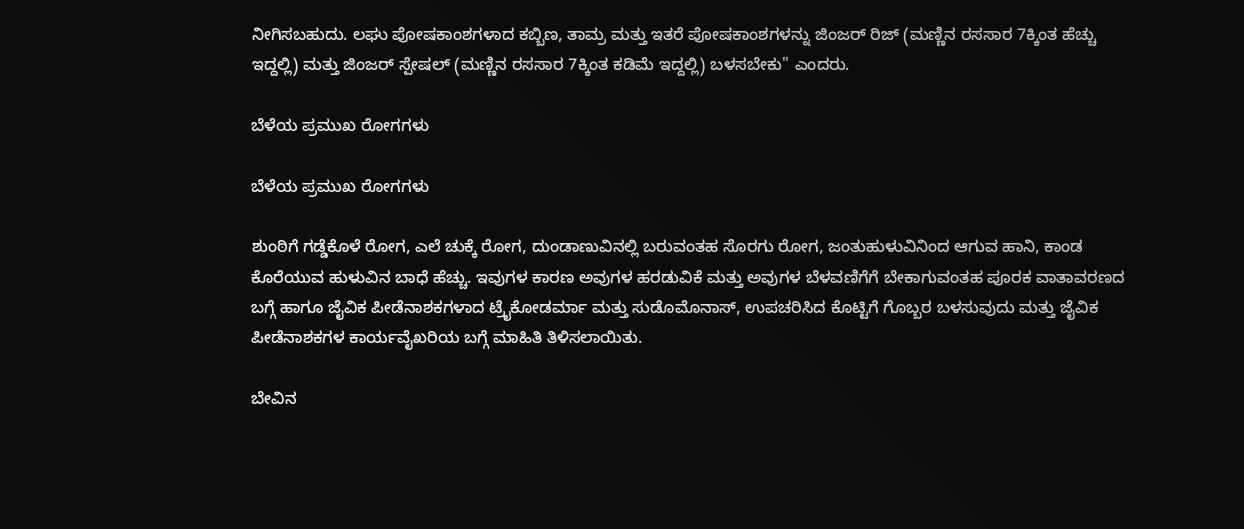ನೀಗಿಸಬಹುದು. ಲಘು ಪೋಷಕಾಂಶಗಳಾದ ಕಬ್ಬಿಣ, ತಾಮ್ರ ಮತ್ತು ಇತರೆ ಪೋಷಕಾಂಶಗಳನ್ನು ಜಿಂಜರ್ ರಿಜ್ (ಮಣ್ಣಿನ ರಸಸಾರ 7ಕ್ಕಿಂತ ಹೆಚ್ಚು ಇದ್ದಲ್ಲಿ) ಮತ್ತು ಜಿಂಜರ್ ಸ್ಪೇಷಲ್ (ಮಣ್ಣಿನ ರಸಸಾರ 7ಕ್ಕಿಂತ ಕಡಿಮೆ ಇದ್ದಲ್ಲಿ) ಬಳಸಬೇಕು" ಎಂದರು.

ಬೆಳೆಯ ಪ್ರಮುಖ ರೋಗಗಳು

ಬೆಳೆಯ ಪ್ರಮುಖ ರೋಗಗಳು

ಶುಂಠಿಗೆ ಗಡ್ಡೆಕೊಳೆ ರೋಗ, ಎಲೆ ಚುಕ್ಕೆ ರೋಗ, ದುಂಡಾಣುವಿನಲ್ಲಿ ಬರುವಂತಹ ಸೊರಗು ರೋಗ, ಜಂತುಹುಳುವಿನಿಂದ ಆಗುವ ಹಾನಿ, ಕಾಂಡ ಕೊರೆಯುವ ಹುಳುವಿನ ಬಾಧೆ ಹೆಚ್ಚು. ಇವುಗಳ ಕಾರಣ ಅವುಗಳ ಹರಡುವಿಕೆ ಮತ್ತು ಅವುಗಳ ಬೆಳವಣಿಗೆಗೆ ಬೇಕಾಗುವಂತಹ ಪೂರಕ ವಾತಾವರಣದ ಬಗ್ಗೆ ಹಾಗೂ ಜೈವಿಕ ಪೀಡೆನಾಶಕಗಳಾದ ಟ್ರೈಕೋಡರ್ಮಾ ಮತ್ತು ಸುಡೊಮೊನಾಸ್, ಉಪಚರಿಸಿದ ಕೊಟ್ಟಿಗೆ ಗೊಬ್ಬರ ಬಳಸುವುದು ಮತ್ತು ಜೈವಿಕ ಪೀಡೆನಾಶಕಗಳ ಕಾರ್ಯವೈಖರಿಯ ಬಗ್ಗೆ ಮಾಹಿತಿ ತಿಳಿಸಲಾಯಿತು.

ಬೇವಿನ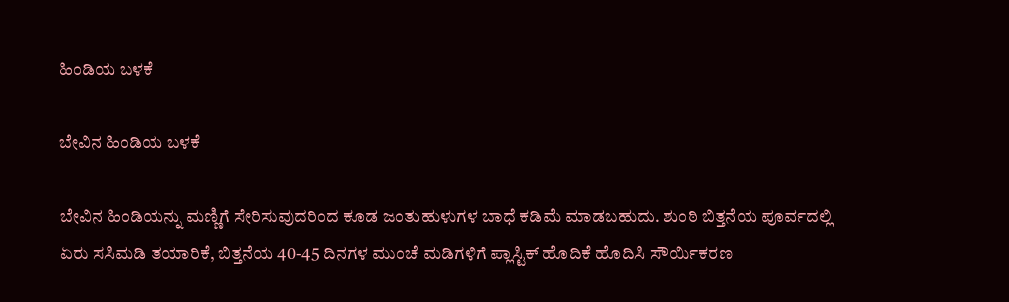ಹಿಂಡಿಯ ಬಳಕೆ

ಬೇವಿನ ಹಿಂಡಿಯ ಬಳಕೆ

ಬೇವಿನ ಹಿಂಡಿಯನ್ನು ಮಣ್ಣಿಗೆ ಸೇರಿಸುವುದರಿಂದ ಕೂಡ ಜಂತುಹುಳುಗಳ ಬಾಧೆ ಕಡಿಮೆ ಮಾಡಬಹುದು. ಶುಂಠಿ ಬಿತ್ತನೆಯ ಪೂರ್ವದಲ್ಲಿ ಏರು ಸಸಿಮಡಿ ತಯಾರಿಕೆ, ಬಿತ್ತನೆಯ 40-45 ದಿನಗಳ ಮುಂಚೆ ಮಡಿಗಳಿಗೆ ಪ್ಲಾಸ್ಟಿಕ್ ಹೊದಿಕೆ ಹೊದಿಸಿ ಸೌರ್ಯಿಕರಣ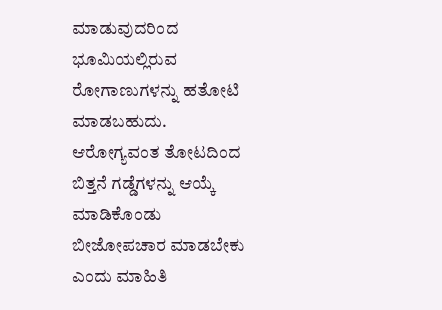ಮಾಡುವುದರಿಂದ ಭೂಮಿಯಲ್ಲಿರುವ ರೋಗಾಣುಗಳನ್ನು ಹತೋಟಿ ಮಾಡಬಹುದು. ಆರೋಗ್ಯವಂತ ತೋಟದಿಂದ ಬಿತ್ತನೆ ಗಡ್ಡೆಗಳನ್ನು ಆಯ್ಕೆ ಮಾಡಿಕೊಂಡು ಬೀಜೋಪಚಾರ ಮಾಡಬೇಕು ಎಂದು ಮಾಹಿತಿ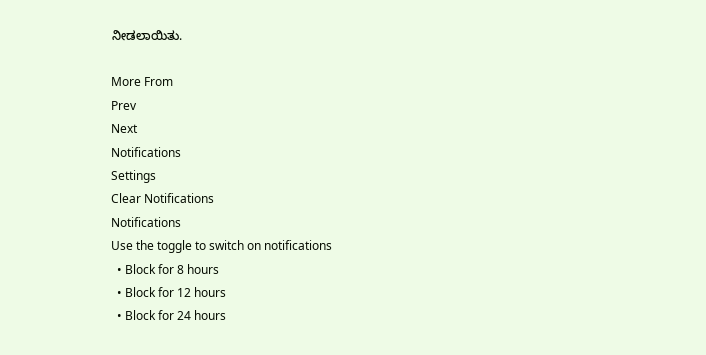ನೀಡಲಾಯಿತು.

More From
Prev
Next
Notifications
Settings
Clear Notifications
Notifications
Use the toggle to switch on notifications
  • Block for 8 hours
  • Block for 12 hours
  • Block for 24 hours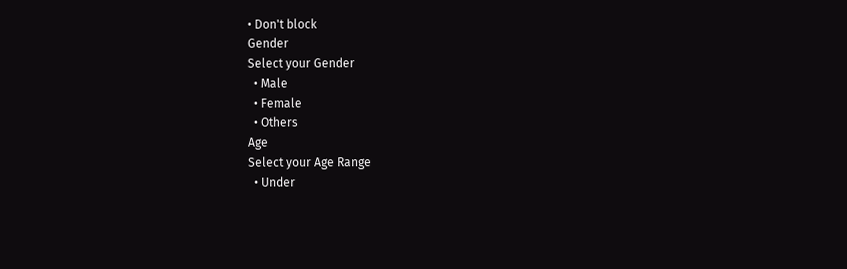• Don't block
Gender
Select your Gender
  • Male
  • Female
  • Others
Age
Select your Age Range
  • Under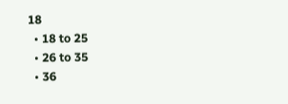18
  • 18 to 25
  • 26 to 35
  • 36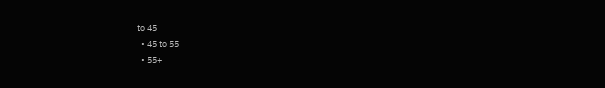to 45
  • 45 to 55
  • 55+